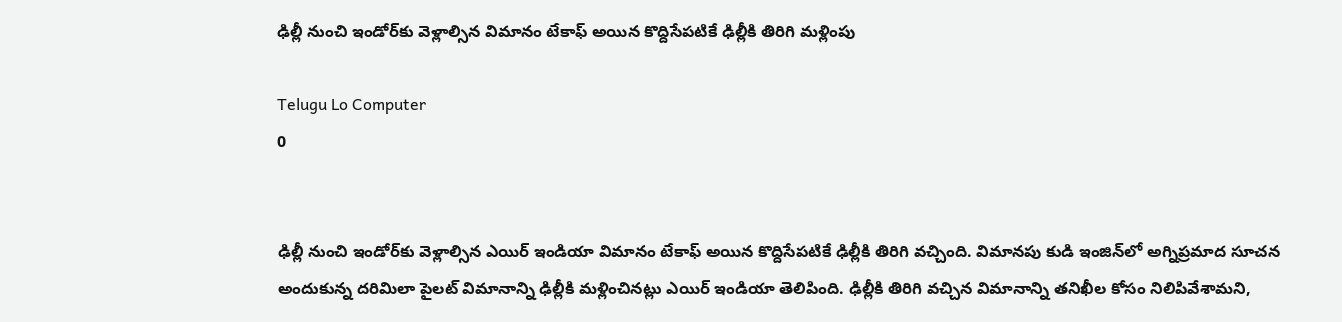ఢిల్లీ నుంచి ఇండోర్‌కు వెళ్లాల్సిన విమానం టేకాఫ్ అయిన కొద్దిసేపటికే ఢిల్లీకి తిరిగి మళ్లింపు

Telugu Lo Computer
0


ఢిల్లీ నుంచి ఇండోర్‌కు వెళ్లాల్సిన ఎయిర్ ఇండియా విమానం టేకాఫ్ అయిన కొద్దిసేపటికే ఢిల్లీకి తిరిగి వచ్చింది. విమానపు కుడి ఇంజిన్‌లో అగ్నిప్రమాద సూచన అందుకున్న దరిమిలా పైలట్‌ విమానాన్ని ఢిల్లీకి మళ్లించినట్లు ఎయిర్‌ ఇండియా తెలిపింది. ఢిల్లీకి తిరిగి వచ్చిన విమానాన్ని తనిఖీల కోసం నిలిపివేశామని,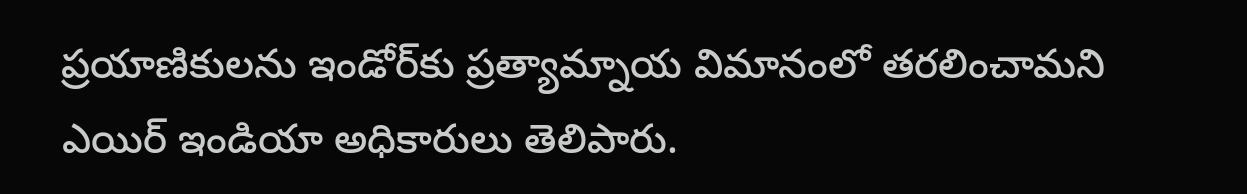ప్రయాణికులను ఇండోర్‌కు ప్రత్యామ్నాయ విమానంలో తరలించామని ఎయిర్‌ ఇండియా అధికారులు తెలిపారు.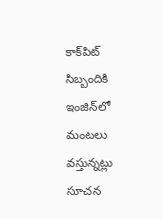కాక్‌పిట్ సిబ్బందికి ఇంజిన్‌లో మంటలు వస్తున్నట్లు సూచన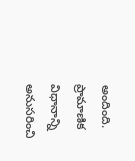అందింది. ప్రామాణిక విధానాన్ని అనుసరించి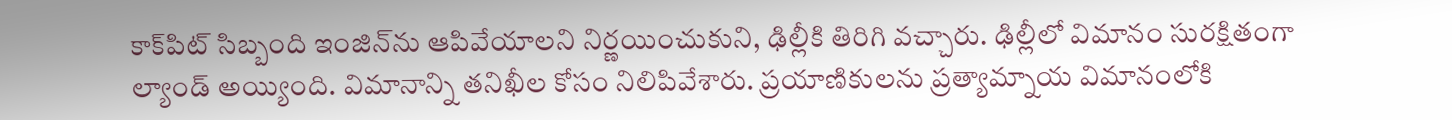కాక్‌పిట్ సిబ్బంది ఇంజిన్‌ను ఆపివేయాలని నిర్ణయించుకుని, ఢిల్లీకి తిరిగి వచ్చారు. ఢిల్లీలో విమానం సురక్షితంగా ల్యాండ్ అయ్యింది. విమానాన్ని తనిఖీల కోసం నిలిపివేశారు. ప్రయాణికులను ప్రత్యామ్నాయ విమానంలోకి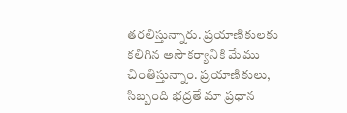తరలిస్తున్నారు. ప్రయాణికులకు కలిగిన అసౌకర్యానికి మేము చింతిస్తున్నాం. ప్రయాణికులు, సిబ్బంది భద్రతే మా ప్రధాన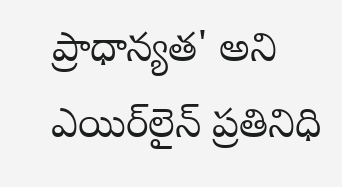ప్రాధాన్యత' అని ఎయిర్‌లైన్ ప్రతినిధి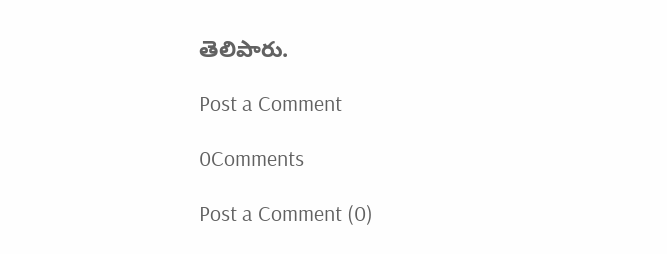తెలిపారు.

Post a Comment

0Comments

Post a Comment (0)